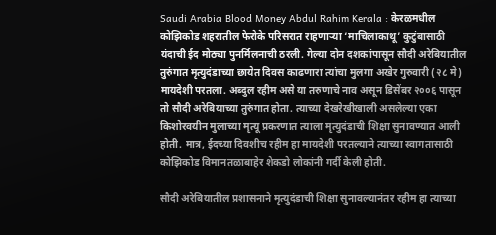Saudi Arabia Blood Money Abdul Rahim Kerala : केरळमधील कोझिकोड शहरातील फेरोके परिसरात राहणाऱ्या ‘माचिलाकाथू’ कुटुंबासाठी यंदाची ईद मोठ्या पुनर्मिलनाची ठरली. गेल्या दोन दशकांपासून सौदी अरेबियातील तुरुंगात मृत्युदंडाच्या छायेत दिवस काढणारा त्यांचा मुलगा अखेर गुरुवारी (२८ मे) मायदेशी परतला. अब्दुल रहीम असे या तरुणाचे नाव असून डिसेंबर २००६ पासून तो सौदी अरेबियाच्या तुरुंगात होता. त्याच्या देखरेखीखाली असलेल्या एका किशोरवयीन मुलाच्या मृत्यू प्रकरणात त्याला मृत्युदंडाची शिक्षा सुनावण्यात आली होती. मात्र, ईदच्या दिवशीच रहीम हा मायदेशी परतल्याने त्याच्या स्वागतासाठी कोझिकोड विमानतळाबाहेर शेकडो लोकांनी गर्दी केली होती.

सौदी अरेबियातील प्रशासनाने मृत्युदंडाची शिक्षा सुनावल्यानंतर रहीम हा त्याच्या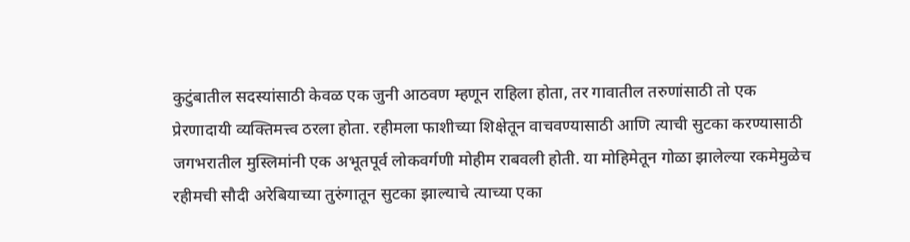कुटुंबातील सदस्यांसाठी केवळ एक जुनी आठवण म्हणून राहिला होता, तर गावातील तरुणांसाठी तो एक प्रेरणादायी व्यक्तिमत्त्व ठरला होता. रहीमला फाशीच्या शिक्षेतून वाचवण्यासाठी आणि त्याची सुटका करण्यासाठी जगभरातील मुस्लिमांनी एक अभूतपूर्व लोकवर्गणी मोहीम राबवली होती. या मोहिमेतून गोळा झालेल्या रकमेमुळेच रहीमची सौदी अरेबियाच्या तुरुंगातून सुटका झाल्याचे त्याच्या एका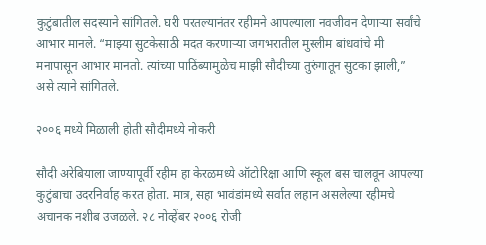कुटुंबातील सदस्याने सांगितले. घरी परतल्यानंतर रहीमने आपल्याला नवजीवन देणाऱ्या सर्वांचे आभार मानले. “माझ्या सुटकेसाठी मदत करणाऱ्या जगभरातील मुस्लीम बांधवांचे मी मनापासून आभार मानतो. त्यांच्या पाठिंब्यामुळेच माझी सौदीच्या तुरुंगातून सुटका झाली,” असे त्याने सांगितले.

२००६ मध्ये मिळाली होती सौदीमध्ये नोकरी

सौदी अरेबियाला जाण्यापूर्वी रहीम हा केरळमध्ये ऑटोरिक्षा आणि स्कूल बस चालवून आपल्या कुटुंबाचा उदरनिर्वाह करत होता. मात्र, सहा भावंडांमध्ये सर्वात लहान असलेल्या रहीमचे अचानक नशीब उजळले. २८ नोव्हेंबर २००६ रोजी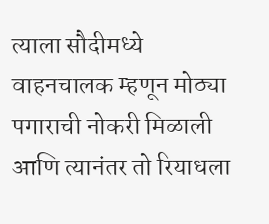त्याला सौदीमध्ये वाहनचालक म्हणून मोठ्या पगाराची नोकरी मिळाली आणि त्यानंतर तो रियाधला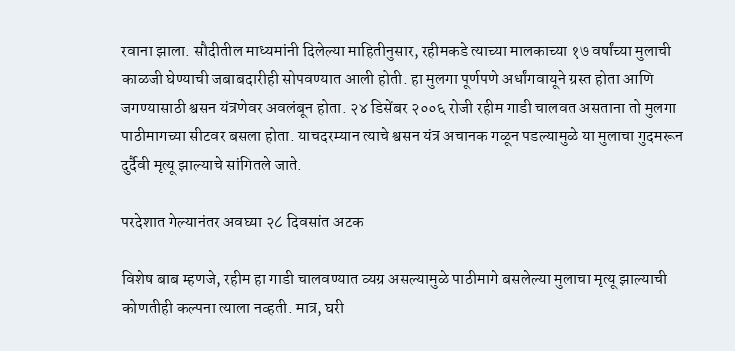रवाना झाला. सौदीतील माध्यमांनी दिलेल्या माहितीनुसार, रहीमकडे त्याच्या मालकाच्या १७ वर्षांच्या मुलाची काळजी घेण्याची जबाबदारीही सोपवण्यात आली होती. हा मुलगा पूर्णपणे अर्धांगवायूने ग्रस्त होता आणि जगण्यासाठी श्वसन यंत्रणेवर अवलंबून होता. २४ डिसेंबर २००६ रोजी रहीम गाडी चालवत असताना तो मुलगा पाठीमागच्या सीटवर बसला होता. याचदरम्यान त्याचे श्वसन यंत्र अचानक गळून पडल्यामुळे या मुलाचा गुदमरून दुर्दैवी मृत्यू झाल्याचे सांगितले जाते.

परदेशात गेल्यानंतर अवघ्या २८ दिवसांत अटक

विशेष बाब म्हणजे, रहीम हा गाडी चालवण्यात व्यग्र असल्यामुळे पाठीमागे बसलेल्या मुलाचा मृत्यू झाल्याची कोणतीही कल्पना त्याला नव्हती. मात्र, घरी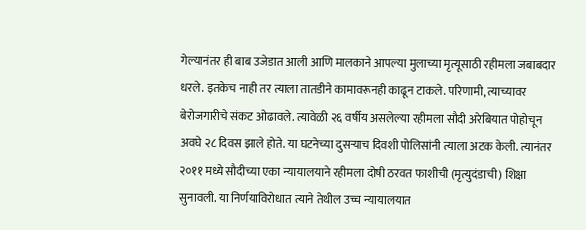गेल्यानंतर ही बाब उजेडात आली आणि मालकाने आपल्या मुलाच्या मृत्यूसाठी रहीमला जबाबदार धरले. इतकेच नाही तर त्याला तातडीने कामावरूनही काढून टाकले. परिणामी, त्याच्यावर बेरोजगारीचे संकट ओढावले. त्यावेळी २६ वर्षीय असलेल्या रहीमला सौदी अरेबियात पोहोचून अवघे २८ दिवस झाले होते. या घटनेच्या दुसऱ्याच दिवशी पोलिसांनी त्याला अटक केली. त्यानंतर २०११ मध्ये सौदीच्या एका न्यायालयाने रहीमला दोषी ठरवत फाशीची (मृत्युदंडाची) शिक्षा सुनावली. या निर्णयाविरोधात त्याने तेथील उच्च न्यायालयात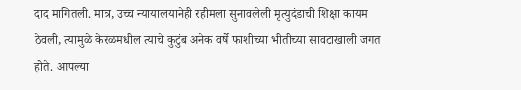दाद मागितली. मात्र, उच्च न्यायालयानेही रहीमला सुनावलेली मृत्युदंडाची शिक्षा कायम ठेवली, त्यामुळे केरळमधील त्याचे कुटुंब अनेक वर्षे फाशीच्या भीतीच्या सावटाखाली जगत होते. आपल्या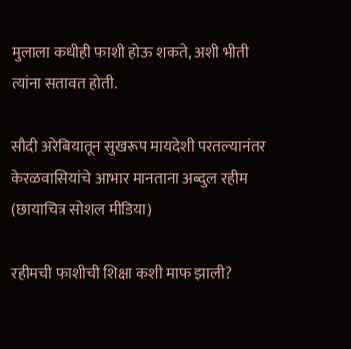मुलाला कधीही फाशी होऊ शकते, अशी भीती त्यांना सतावत होती.

सौदी अरेबियातून सुखरूप मायदेशी परतल्यानंतर केरळवासियांचे आभार मानताना अब्दुल रहीम (छायाचित्र सोशल मीडिया)

रहीमची फाशीची शिक्षा कशी माफ झाली?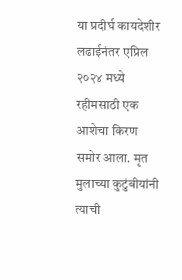या प्रदीर्घ कायदेशीर लढाईनंतर एप्रिल २०२४ मध्ये रहीमसाठी एक आशेचा किरण समोर आला. मृत मुलाच्या कुटुंबीयांनी त्याची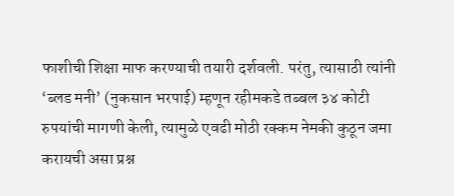फाशीची शिक्षा माफ करण्याची तयारी दर्शवली. परंतु, त्यासाठी त्यांनी ‘ब्लड मनी’ (नुकसान भरपाई) म्हणून रहीमकडे तब्बल ३४ कोटी रुपयांची मागणी केली, त्यामुळे एवढी मोठी रक्कम नेमकी कुठून जमा करायची असा प्रश्न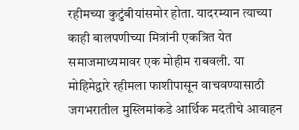रहीमच्या कुटुंबीयांसमोर होता. यादरम्यान त्याच्या काही बालपणीच्या मित्रांनी एकत्रित येत समाजमाध्यमावर एक मोहीम राबवली. या मोहिमेद्वारे रहीमला फाशीपासून वाचवण्यासाठी जगभरातील मुस्लिमांकडे आर्थिक मदतीचे आवाहन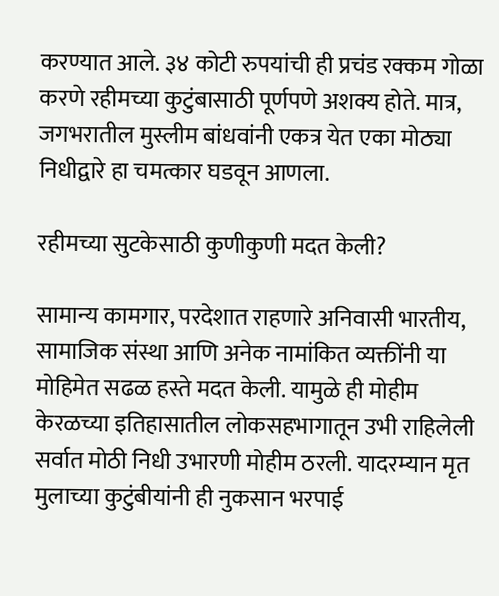करण्यात आले. ३४ कोटी रुपयांची ही प्रचंड रक्कम गोळा करणे रहीमच्या कुटुंबासाठी पूर्णपणे अशक्य होते. मात्र, जगभरातील मुस्लीम बांधवांनी एकत्र येत एका मोठ्या निधीद्वारे हा चमत्कार घडवून आणला.

रहीमच्या सुटकेसाठी कुणीकुणी मदत केली?

सामान्य कामगार, परदेशात राहणारे अनिवासी भारतीय, सामाजिक संस्था आणि अनेक नामांकित व्यक्तींनी या मोहिमेत सढळ हस्ते मदत केली. यामुळे ही मोहीम केरळच्या इतिहासातील लोकसहभागातून उभी राहिलेली सर्वात मोठी निधी उभारणी मोहीम ठरली. यादरम्यान मृत मुलाच्या कुटुंबीयांनी ही नुकसान भरपाई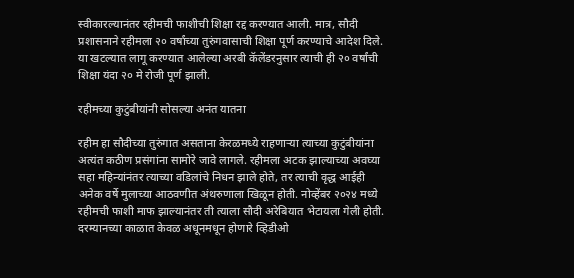स्वीकारल्यानंतर रहीमची फाशीची शिक्षा रद्द करण्यात आली. मात्र, सौदी प्रशासनाने रहीमला २० वर्षांच्या तुरुंगवासाची शिक्षा पूर्ण करण्याचे आदेश दिले. या खटल्यात लागू करण्यात आलेल्या अरबी कॅलेंडरनुसार त्याची ही २० वर्षांची शिक्षा यंदा २० मे रोजी पूर्ण झाली.

रहीमच्या कुटुंबीयांनी सोसल्या अनंत यातना

रहीम हा सौदीच्या तुरुंगात असताना केरळमध्ये राहणाऱ्या त्याच्या कुटुंबीयांना अत्यंत कठीण प्रसंगांना सामोरे जावे लागले. रहीमला अटक झाल्याच्या अवघ्या सहा महिन्यांनंतर त्याच्या वडिलांचे निधन झाले होते, तर त्याची वृद्ध आईही अनेक वर्षे मुलाच्या आठवणीत अंथरुणाला खिळून होती. नोव्हेंबर २०२४ मध्ये रहीमची फाशी माफ झाल्यानंतर ती त्याला सौदी अरेबियात भेटायला गेली होती. दरम्यानच्या काळात केवळ अधूनमधून होणारे व्हिडीओ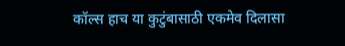कॉल्स हाच या कुटुंबासाठी एकमेव दिलासा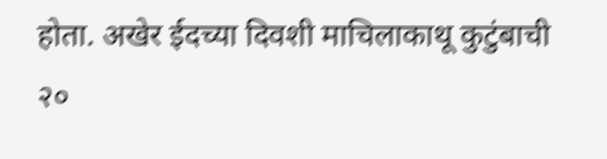होता. अखेर ईदच्या दिवशी माचिलाकाथू कुटुंबाची २०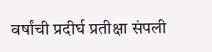वर्षांची प्रदीर्घ प्रतीक्षा संपली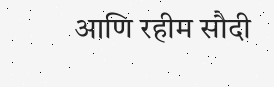आणि रहीम सौदी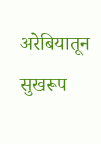अरेबियातून सुखरूप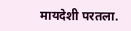मायदेशी परतला.